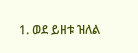1. ወደ ይዘቱ ዝለል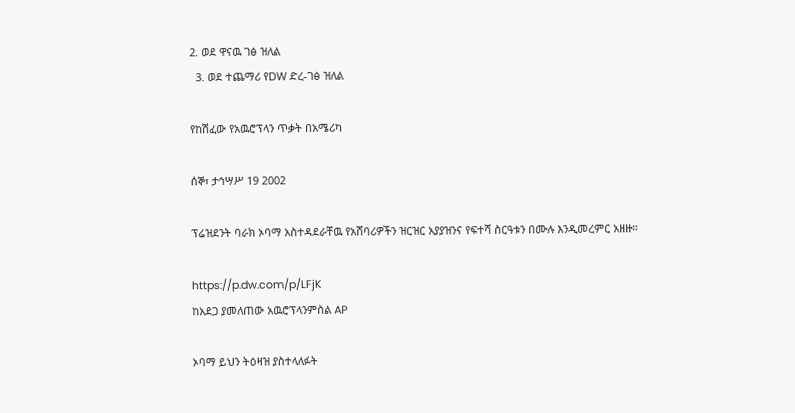2. ወደ ዋናዉ ገፅ ዝለል
  3. ወደ ተጨማሪ የDW ድረ-ገፅ ዝለል

የከሽፈው የአዉሮፕላን ጥቃት በአሜሪካ

ሰኞ፣ ታኅሣሥ 19 2002

ፕሬዝደንት ባራክ ኦባማ አስተዳደራቸዉ የአሸባሪዎችን ዝርዝር አያያዝንና የፍተሻ ስርዓቱን በሙሉ እንዲመረምር አዘዙ።

https://p.dw.com/p/LFjK
ከአደጋ ያመለጠው አዉሮፕላንምስል AP

ኦባማ ይህን ትዕዛዝ ያስተላለፉት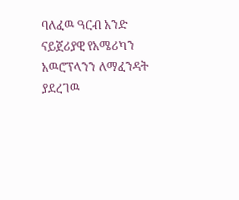ባለፈዉ ዓርብ አንድ ናይጀሪያዊ የአሜሪካን አዉሮፕላንን ለማፈንዳት ያደረገዉ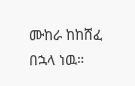ሙከራ ከከሸፈ በኋላ ነዉ።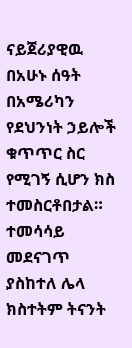ናይጀሪያዊዉ በአሁኑ ሰዓት በአሜሪካን የደህንነት ኃይሎች ቁጥጥር ስር የሚገኝ ሲሆን ክስ ተመስርቶበታል። ተመሳሳይ መደናገጥ ያስከተለ ሌላ ክስተትም ትናንት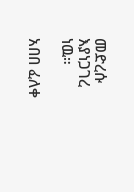መድረሱ እያነጋገረ ነዉ።

አበበ ፈለቀ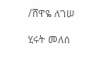/ሸዋዬ ለገሠ

ሂሩት መለሰ